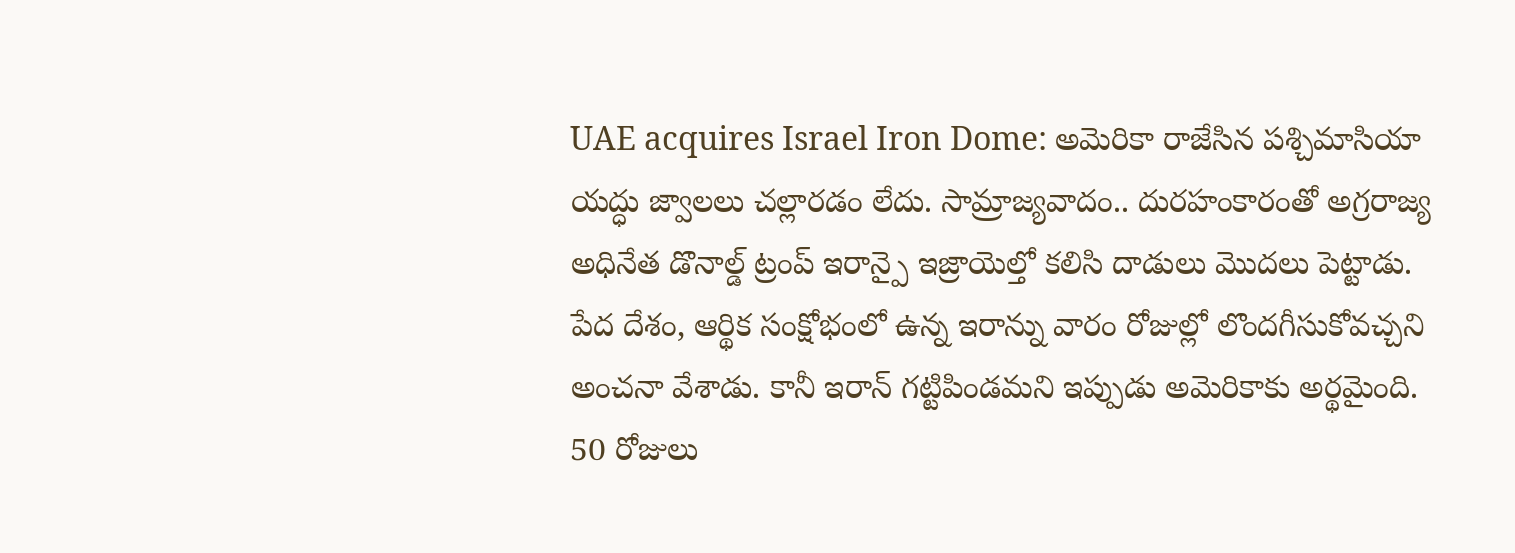UAE acquires Israel Iron Dome: అమెరికా రాజేసిన పశ్చిమాసియా యద్ధు జ్వాలలు చల్లారడం లేదు. సామ్రాజ్యవాదం.. దురహంకారంతో అగ్రరాజ్య అధినేత డొనాల్డ్ ట్రంప్ ఇరాన్పై ఇజ్రాయెల్తో కలిసి దాడులు మొదలు పెట్టాడు. పేద దేశం, ఆర్థిక సంక్షోభంలో ఉన్న ఇరాన్ను వారం రోజుల్లో లొందగీసుకోవచ్చని అంచనా వేశాడు. కానీ ఇరాన్ గట్టిపిండమని ఇప్పుడు అమెరికాకు అర్థమైంది. 50 రోజులు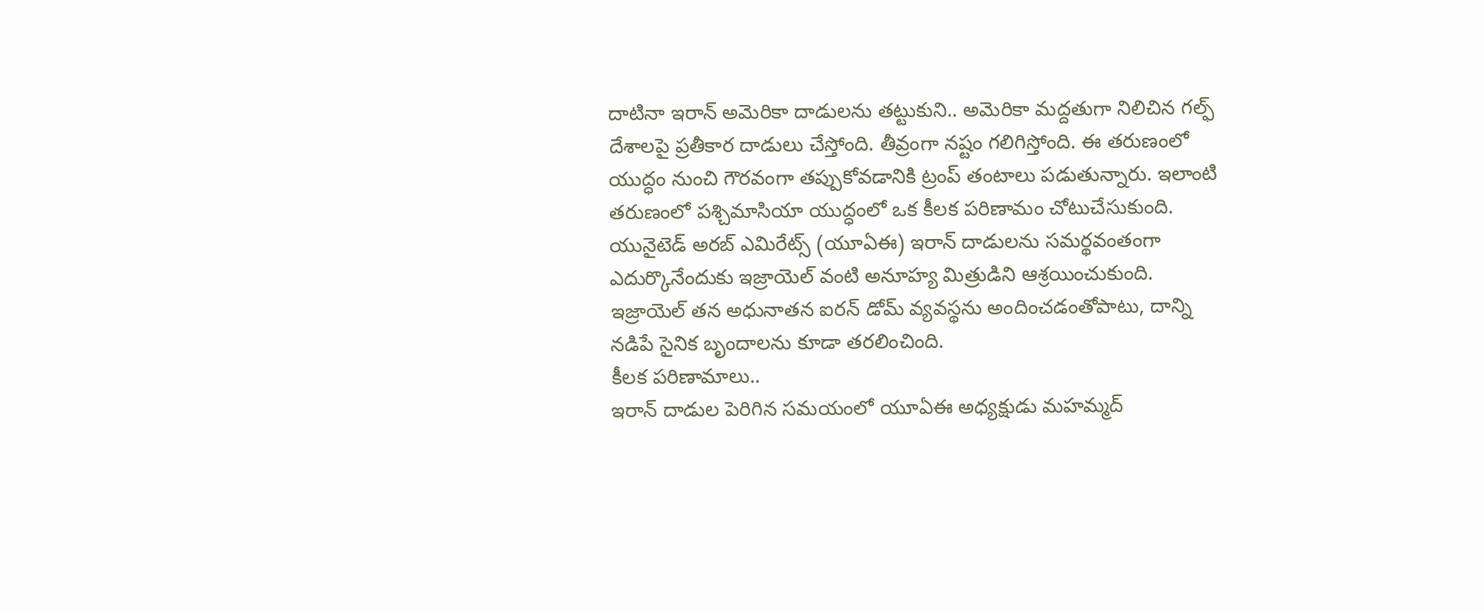దాటినా ఇరాన్ అమెరికా దాడులను తట్టుకుని.. అమెరికా మద్దతుగా నిలిచిన గల్ఫ్ దేశాలపై ప్రతీకార దాడులు చేస్తోంది. తీవ్రంగా నష్టం గలిగిస్తోంది. ఈ తరుణంలో యుద్ధం నుంచి గౌరవంగా తప్పుకోవడానికి ట్రంప్ తంటాలు పడుతున్నారు. ఇలాంటి తరుణంలో పశ్చిమాసియా యుద్ధంలో ఒక కీలక పరిణామం చోటుచేసుకుంది. యునైటెడ్ అరబ్ ఎమిరేట్స్ (యూఏఈ) ఇరాన్ దాడులను సమర్థవంతంగా ఎదుర్కొనేందుకు ఇజ్రాయెల్ వంటి అనూహ్య మిత్రుడిని ఆశ్రయించుకుంది. ఇజ్రాయెల్ తన అధునాతన ఐరన్ డోమ్ వ్యవస్థను అందించడంతోపాటు, దాన్ని నడిపే సైనిక బృందాలను కూడా తరలించింది.
కీలక పరిణామాలు..
ఇరాన్ దాడుల పెరిగిన సమయంలో యూఏఈ అధ్యక్షుడు మహమ్మద్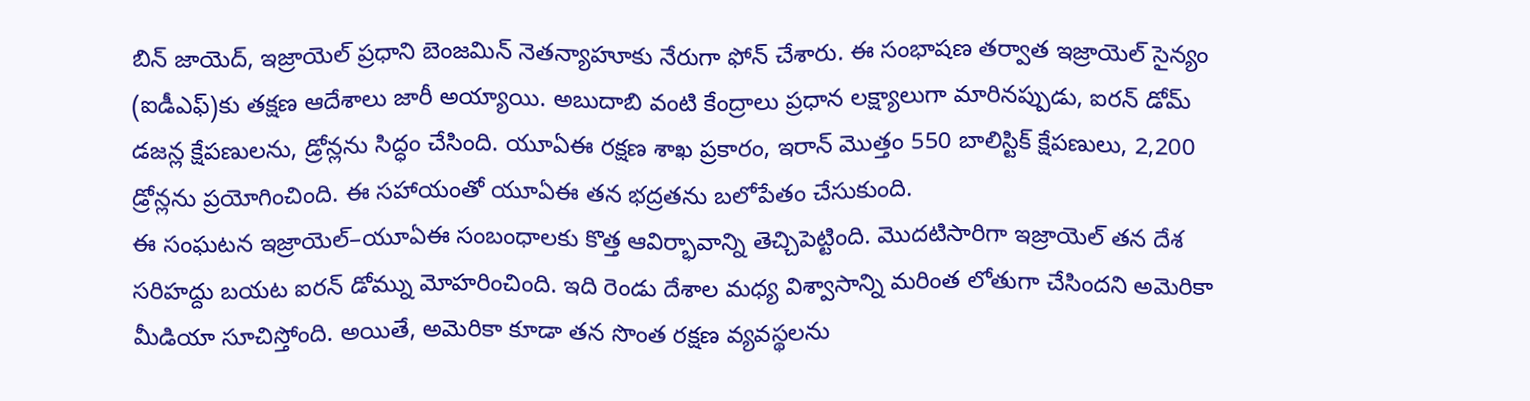బిన్ జాయెద్, ఇజ్రాయెల్ ప్రధాని బెంజమిన్ నెతన్యాహూకు నేరుగా ఫోన్ చేశారు. ఈ సంభాషణ తర్వాత ఇజ్రాయెల్ సైన్యం (ఐడీఎఫ్)కు తక్షణ ఆదేశాలు జారీ అయ్యాయి. అబుదాబి వంటి కేంద్రాలు ప్రధాన లక్ష్యాలుగా మారినప్పుడు, ఐరన్ డోమ్ డజన్ల క్షేపణులను, డ్రోన్లను సిద్ధం చేసింది. యూఏఈ రక్షణ శాఖ ప్రకారం, ఇరాన్ మొత్తం 550 బాలిస్టిక్ క్షేపణులు, 2,200 డ్రోన్లను ప్రయోగించింది. ఈ సహాయంతో యూఏఈ తన భద్రతను బలోపేతం చేసుకుంది.
ఈ సంఘటన ఇజ్రాయెల్–యూఏఈ సంబంధాలకు కొత్త ఆవిర్భావాన్ని తెచ్చిపెట్టింది. మొదటిసారిగా ఇజ్రాయెల్ తన దేశ సరిహద్దు బయట ఐరన్ డోమ్ను మోహరించింది. ఇది రెండు దేశాల మధ్య విశ్వాసాన్ని మరింత లోతుగా చేసిందని అమెరికా మీడియా సూచిస్తోంది. అయితే, అమెరికా కూడా తన సొంత రక్షణ వ్యవస్థలను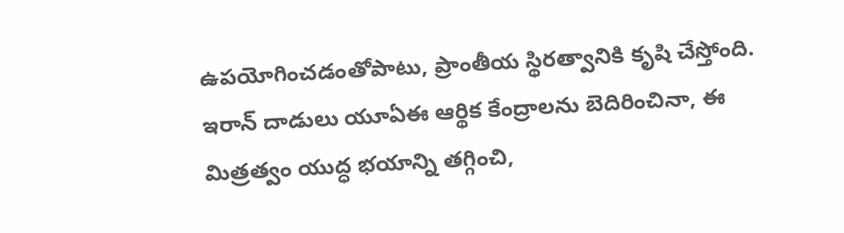ఉపయోగించడంతోపాటు, ప్రాంతీయ స్థిరత్వానికి కృషి చేస్తోంది. ఇరాన్ దాడులు యూఏఈ ఆర్థిక కేంద్రాలను బెదిరించినా, ఈ మిత్రత్వం యుద్ధ భయాన్ని తగ్గించి,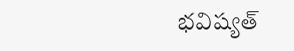భవిష్యత్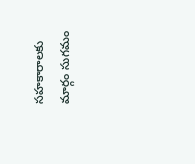సహకారాలకు మార్గం సుగమం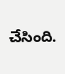చేసింది.